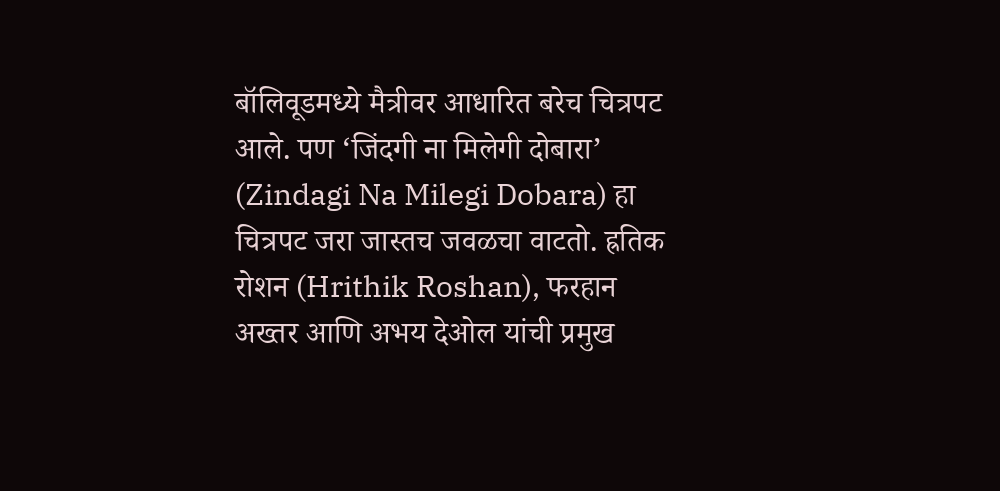बॉलिवूडमध्ये मैत्रीवर आधारित बरेच चित्रपट आले. पण ‘जिंदगी ना मिलेगी दोबारा’ (Zindagi Na Milegi Dobara) हा चित्रपट जरा जास्तच जवळचा वाटतो. ह्रतिक रोशन (Hrithik Roshan), फरहान अख्तर आणि अभय देओल यांची प्रमुख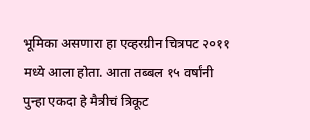भूमिका असणारा हा एव्हरग्रीन चित्रपट २०११ मध्ये आला होता. आता तब्बल १५ वर्षांनी पुन्हा एकदा हे मैत्रीचं त्रिकूट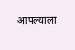आपल्याला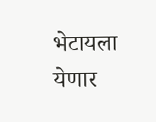भेटायला येणार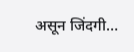असून जिंदगी…